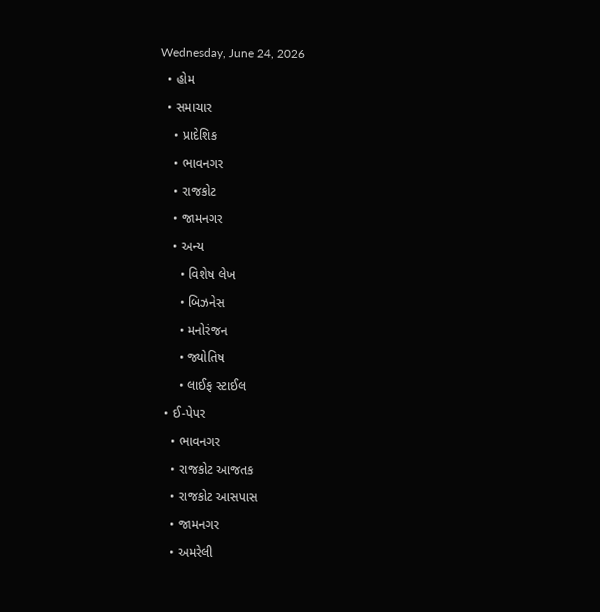Wednesday, June 24, 2026
  • હોમ
  • સમાચાર
    • પ્રાદેશિક
    • ભાવનગર
    • રાજકોટ
    • જામનગર
    • અન્ય
      • વિશેષ લેખ
      • બિઝનેસ
      • મનોરંજન
      • જ્યોતિષ
      • લાઈફ સ્ટાઈલ
  • ઈ-પેપર
    • ભાવનગર
    • રાજકોટ આજતક
    • રાજકોટ આસપાસ
    • જામનગર
    • અમરેલી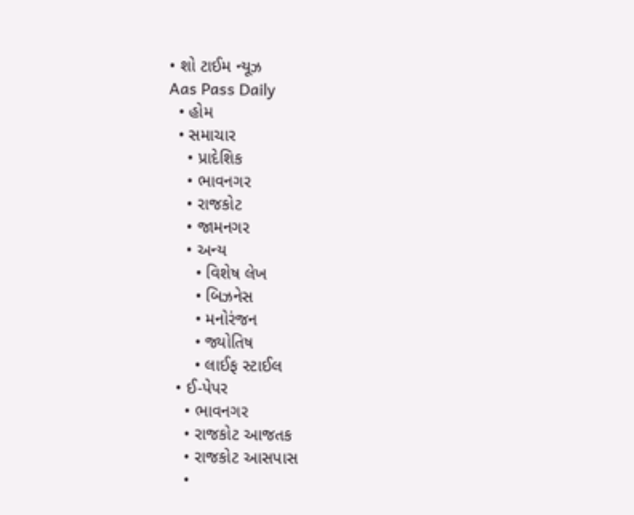• શો ટાઈમ ન્યૂઝ
Aas Pass Daily
  • હોમ
  • સમાચાર
    • પ્રાદેશિક
    • ભાવનગર
    • રાજકોટ
    • જામનગર
    • અન્ય
      • વિશેષ લેખ
      • બિઝનેસ
      • મનોરંજન
      • જ્યોતિષ
      • લાઈફ સ્ટાઈલ
  • ઈ-પેપર
    • ભાવનગર
    • રાજકોટ આજતક
    • રાજકોટ આસપાસ
    •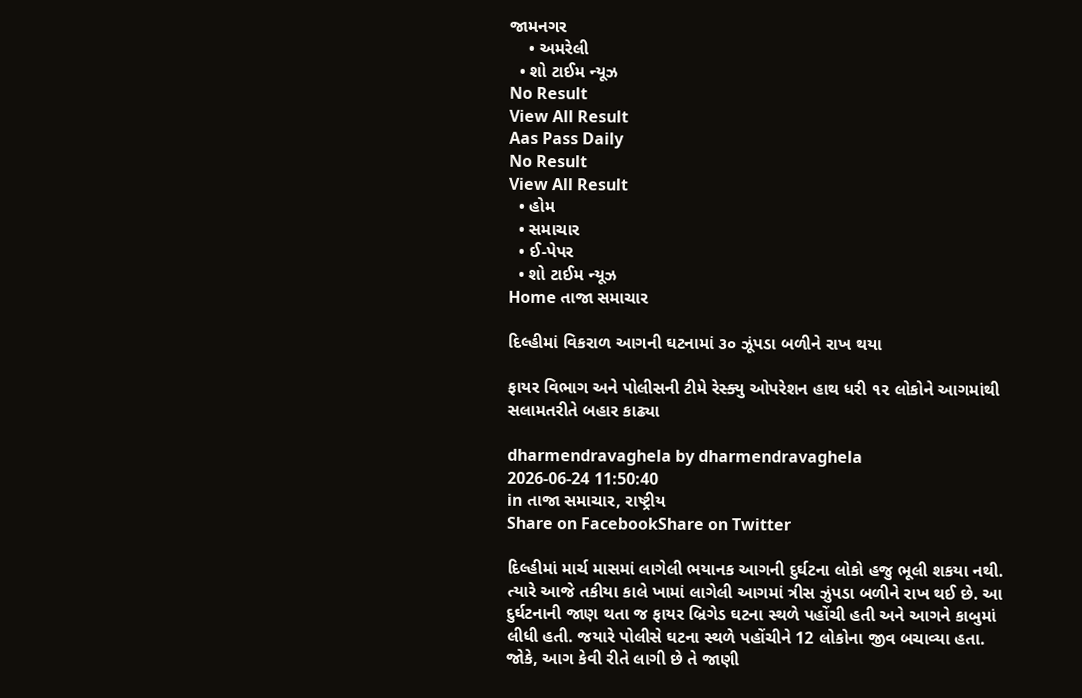જામનગર
    • અમરેલી
  • શો ટાઈમ ન્યૂઝ
No Result
View All Result
Aas Pass Daily
No Result
View All Result
  • હોમ
  • સમાચાર
  • ઈ-પેપર
  • શો ટાઈમ ન્યૂઝ
Home તાજા સમાચાર

દિલ્હીમાં વિકરાળ આગની ઘટનામાં ૩૦ ઝૂંપડા બળીને રાખ થયા

ફાયર વિભાગ અને પોલીસની ટીમે રેસ્ક્યુ ઓપરેશન હાથ ધરી ૧૨ લોકોને આગમાંથી સલામતરીતે બહાર કાઢ્યા

dharmendravaghela by dharmendravaghela
2026-06-24 11:50:40
in તાજા સમાચાર, રાષ્ટ્રીય
Share on FacebookShare on Twitter

દિલ્હીમાં માર્ચ માસમાં લાગેલી ભયાનક આગની દુર્ઘટના લોકો હજુ ભૂલી શકયા નથી. ત્યારે આજે તકીયા કાલે ખામાં લાગેલી આગમાં ત્રીસ ઝુંપડા બળીને રાખ થઈ છે. આ દુર્ઘટનાની જાણ થતા જ ફાયર બ્રિગેડ ઘટના સ્થળે પહોંચી હતી અને આગને કાબુમાં લીધી હતી. જયારે પોલીસે ઘટના સ્થળે પહોંચીને 12 લોકોના જીવ બચાવ્યા હતા.
જોકે, આગ કેવી રીતે લાગી છે તે જાણી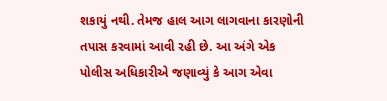શકાયું નથી. તેમજ હાલ આગ લાગવાના કારણોની તપાસ કરવામાં આવી રહી છે. આ અંગે એક પોલીસ અધિકારીએ જણાવ્યું કે આગ એવા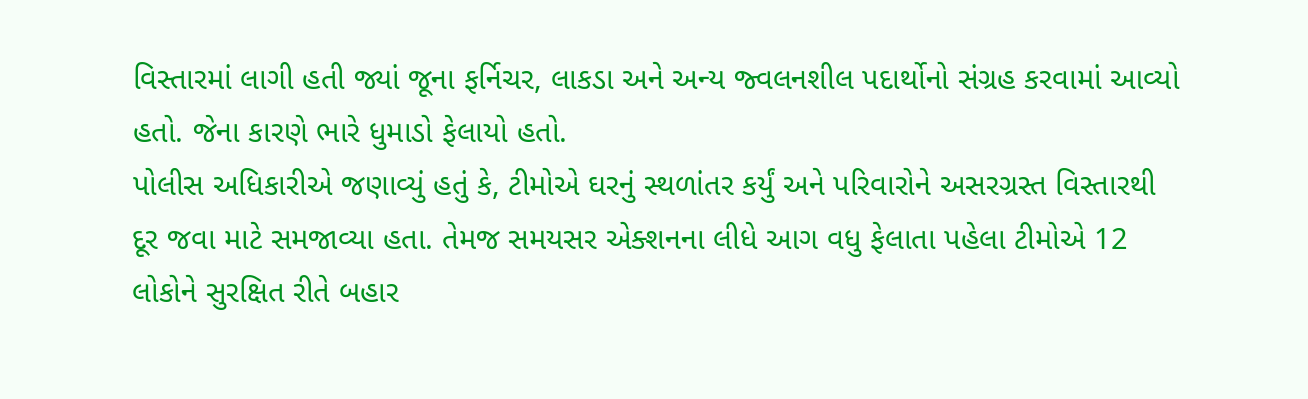વિસ્તારમાં લાગી હતી જ્યાં જૂના ફર્નિચર, લાકડા અને અન્ય જ્વલનશીલ પદાર્થોનો સંગ્રહ કરવામાં આવ્યો હતો. જેના કારણે ભારે ધુમાડો ફેલાયો હતો.
પોલીસ અધિકારીએ જણાવ્યું હતું કે, ટીમોએ ઘરનું સ્થળાંતર કર્યું અને પરિવારોને અસરગ્રસ્ત વિસ્તારથી દૂર જવા માટે સમજાવ્યા હતા. તેમજ સમયસર એક્શનના લીધે આગ વધુ ફેલાતા પહેલા ટીમોએ 12 લોકોને સુરક્ષિત રીતે બહાર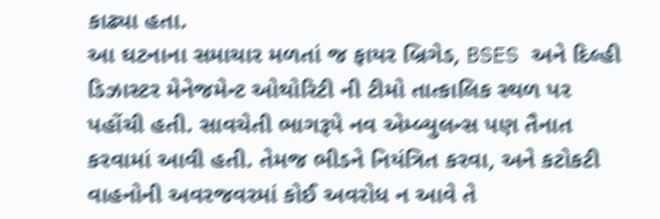કાઢ્યા હતા.
આ ઘટનાના સમાચાર મળતાં જ ફાયર બ્રિગેડ, BSES અને દિલ્હી ડિઝાસ્ટર મેનેજમેન્ટ ઓથોરિટી ની ટીમો તાત્કાલિક સ્થળ પર પહોંચી હતી. સાવચેતી ભાગરૂપે નવ એમ્બ્યુલન્સ પણ તૈનાત કરવામાં આવી હતી. તેમજ ભીડને નિયંત્રિત કરવા, અને કટોકટી વાહનોની અવરજવરમાં કોઈ અવરોધ ન આવે તે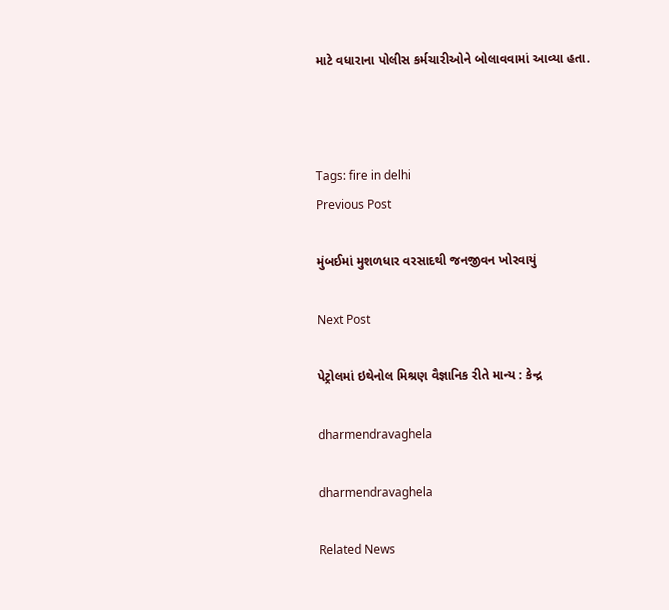માટે વધારાના પોલીસ કર્મચારીઓને બોલાવવામાં આવ્યા હતા.



Tags: fire in delhi
Previous Post

મુંબઈમાં મુશળધાર વરસાદથી જનજીવન ખોરવાયું

Next Post

પેટ્રોલમાં ઇથેનોલ મિશ્રણ વૈજ્ઞાનિક રીતે માન્ય : કેન્દ્ર

dharmendravaghela

dharmendravaghela

Related News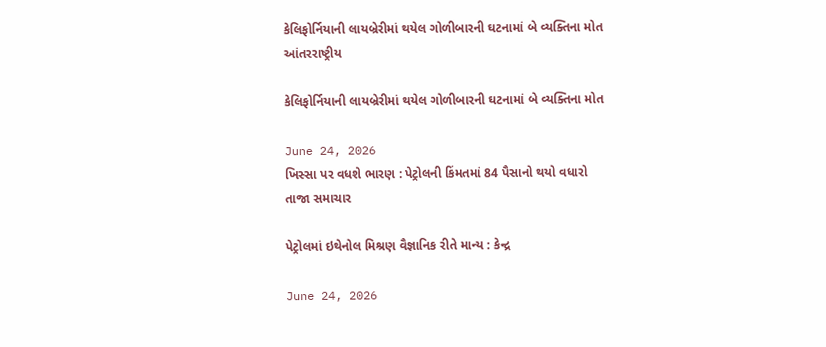કેલિફોર્નિયાની લાયબ્રેરીમાં થયેલ ગોળીબારની ઘટનામાં બે વ્યક્તિના મોત
આંતરરાષ્ટ્રીય

કેલિફોર્નિયાની લાયબ્રેરીમાં થયેલ ગોળીબારની ઘટનામાં બે વ્યક્તિના મોત

June 24, 2026
ખિસ્સા પર વધશે ભારણ : પેટ્રોલની કિંમતમાં 84 પૈસાનો થયો વધારો
તાજા સમાચાર

પેટ્રોલમાં ઇથેનોલ મિશ્રણ વૈજ્ઞાનિક રીતે માન્ય : કેન્દ્ર

June 24, 2026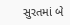સુરતમાં બે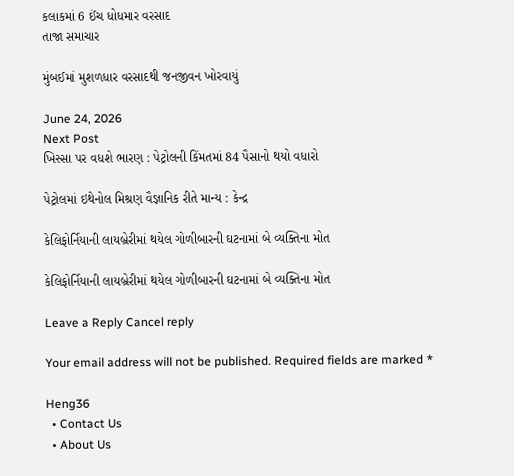કલાકમાં 6 ઈંચ ધોધમાર વરસાદ
તાજા સમાચાર

મુંબઈમાં મુશળધાર વરસાદથી જનજીવન ખોરવાયું

June 24, 2026
Next Post
ખિસ્સા પર વધશે ભારણ : પેટ્રોલની કિંમતમાં 84 પૈસાનો થયો વધારો

પેટ્રોલમાં ઇથેનોલ મિશ્રણ વૈજ્ઞાનિક રીતે માન્ય : કેન્દ્ર

કેલિફોર્નિયાની લાયબ્રેરીમાં થયેલ ગોળીબારની ઘટનામાં બે વ્યક્તિના મોત

કેલિફોર્નિયાની લાયબ્રેરીમાં થયેલ ગોળીબારની ઘટનામાં બે વ્યક્તિના મોત

Leave a Reply Cancel reply

Your email address will not be published. Required fields are marked *

Heng36
  • Contact Us
  • About Us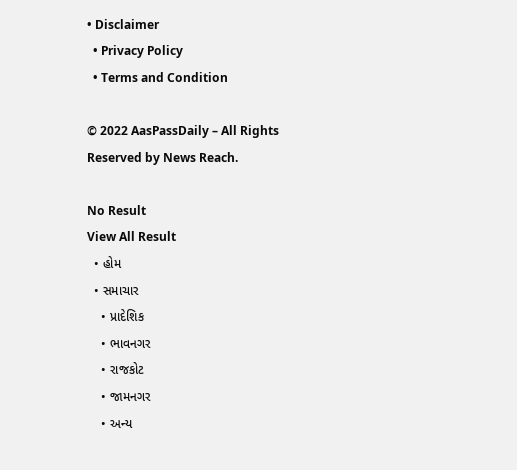• Disclaimer
  • Privacy Policy
  • Terms and Condition

© 2022 AasPassDaily – All Rights Reserved by News Reach.

No Result
View All Result
  • હોમ
  • સમાચાર
    • પ્રાદેશિક
    • ભાવનગર
    • રાજકોટ
    • જામનગર
    • અન્ય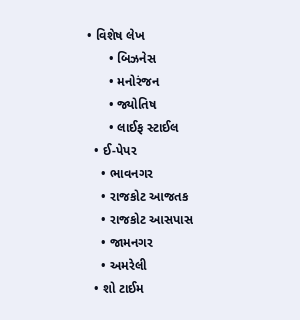• વિશેષ લેખ
      • બિઝનેસ
      • મનોરંજન
      • જ્યોતિષ
      • લાઈફ સ્ટાઈલ
  • ઈ-પેપર
    • ભાવનગર
    • રાજકોટ આજતક
    • રાજકોટ આસપાસ
    • જામનગર
    • અમરેલી
  • શો ટાઈમ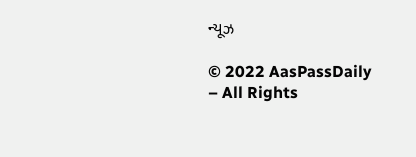ન્યૂઝ

© 2022 AasPassDaily – All Rights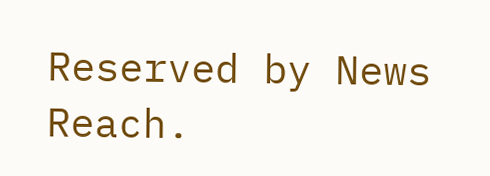Reserved by News Reach.